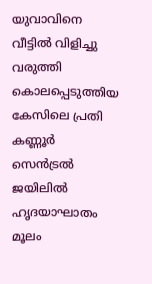യുവാവിനെ വീട്ടില്‍ വിളിച്ചു വരുത്തി കൊലപ്പെടുത്തിയ കേസിലെ പ്രതി കണ്ണൂര്‍ സെന്‍ട്രല്‍ ജയിലില്‍ ഹൃദയാഘാതം മൂലം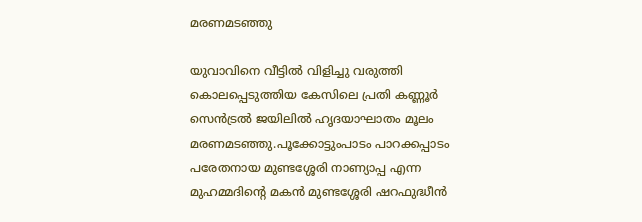മരണമടഞ്ഞു

യുവാവിനെ വീട്ടില്‍ വിളിച്ചു വരുത്തി കൊലപ്പെടുത്തിയ കേസിലെ പ്രതി കണ്ണൂര്‍ സെന്‍ട്രല്‍ ജയിലില്‍ ഹൃദയാഘാതം മൂലം മരണമടഞ്ഞു.പൂക്കോട്ടുംപാടം പാറക്കപ്പാടം പരേതനായ മുണ്ടശ്ശേരി നാണ്യാപ്പ എന്ന മുഹമ്മദിന്റെ മകന്‍ മുണ്ടശ്ശേരി ഷറഫുദ്ധീന്‍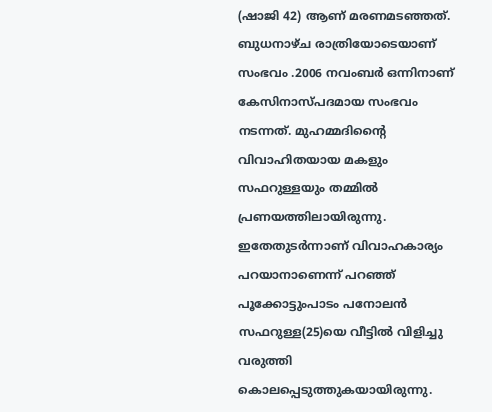(ഷാജി 42) ആണ് മരണമടഞ്ഞത്. ബുധനാഴ്ച രാത്രിയോടെയാണ് സംഭവം .2006 നവംബര്‍ ഒന്നിനാണ് കേസിനാസ്പദമായ സംഭവം നടന്നത്. മുഹമ്മദിന്റൈ വിവാഹിതയായ മകളും സഫറുള്ളയും തമ്മില്‍ പ്രണയത്തിലായിരുന്നു. ഇതേതുടര്‍ന്നാണ് വിവാഹകാര്യം പറയാനാണെന്ന് പറഞ്ഞ് പൂക്കോട്ടുംപാടം പനോലന്‍ സഫറുള്ള(25)യെ വീട്ടില്‍ വിളിച്ചു വരുത്തി കൊലപ്പെടുത്തുകയായിരുന്നു.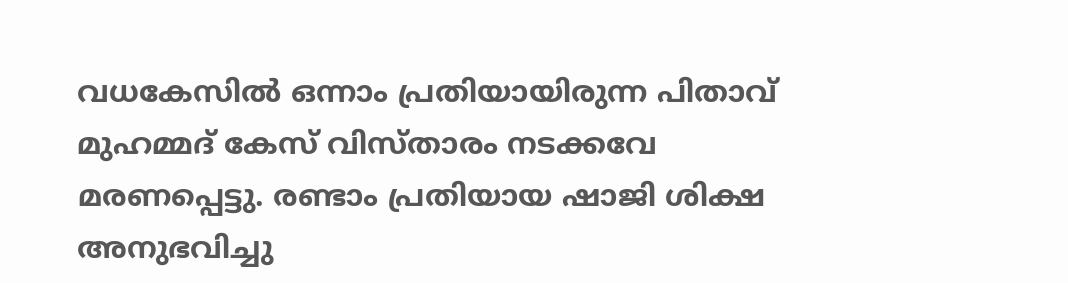വധകേസില്‍ ഒന്നാം പ്രതിയായിരുന്ന പിതാവ് മുഹമ്മദ് കേസ് വിസ്താരം നടക്കവേ മരണപ്പെട്ടു. രണ്ടാം പ്രതിയായ ഷാജി ശിക്ഷ അനുഭവിച്ചു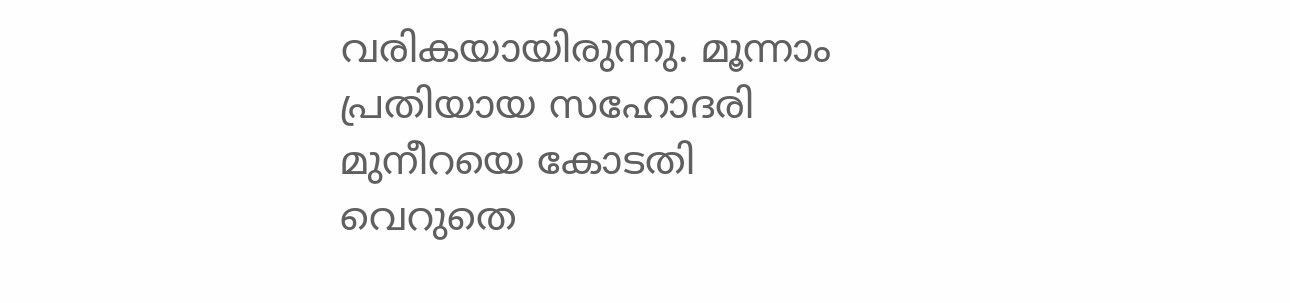വരികയായിരുന്നു. മൂന്നാം പ്രതിയായ സഹോദരി മുനീറയെ കോടതി വെറുതെ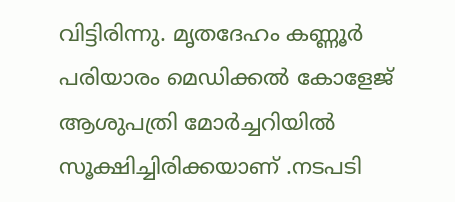വിട്ടിരിന്നു. മൃതദേഹം കണ്ണൂര്‍ പരിയാരം മെഡിക്കല്‍ കോളേജ് ആശുപത്രി മോര്‍ച്ചറിയില്‍ സൂക്ഷിച്ചിരിക്കയാണ് .നടപടി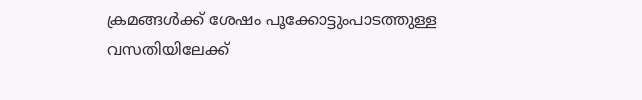ക്രമങ്ങള്‍ക്ക് ശേഷം പൂക്കോട്ടുംപാടത്തുള്ള വസതിയിലേക്ക്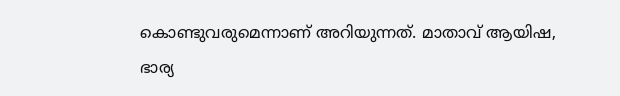കൊണ്ടുവരുമെന്നാണ് അറിയുന്നത്. മാതാവ് ആയിഷ, ഭാര്യ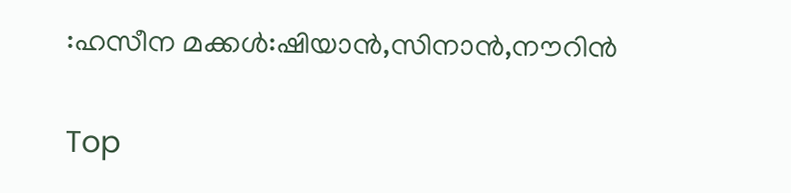:ഹസീന മക്കള്‍:ഷിയാന്‍,സിനാന്‍,നൗറിന്‍

Top